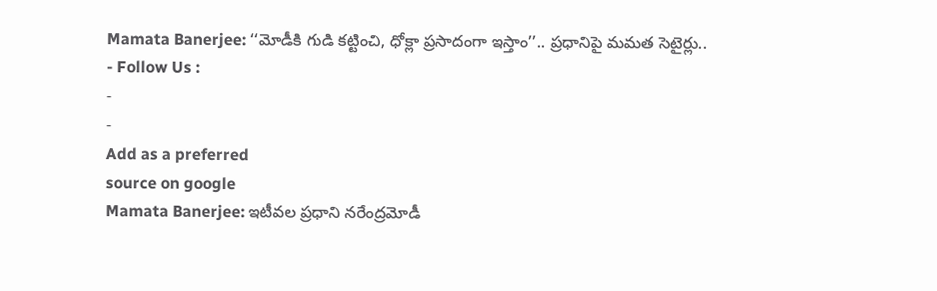Mamata Banerjee: ‘‘మోడీకి గుడి కట్టించి, ధోక్లా ప్రసాదంగా ఇస్తాం’’.. ప్రధానిపై మమత సెటైర్లు..
- Follow Us :
-
-
Add as a preferred
source on google
Mamata Banerjee: ఇటీవల ప్రధాని నరేంద్రమోడీ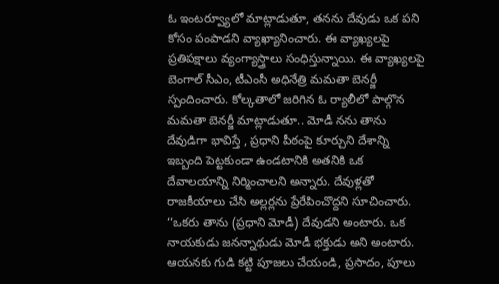ఓ ఇంటర్వ్యూలో మాట్లాడుతూ, తనను దేవుడు ఒక పని కోసం పంపాడని వ్యాఖ్యానించారు. ఈ వ్యాఖ్యలపై ప్రతిపక్షాలు వ్యంగ్యాస్త్రాలు సంధిస్తున్నాయి. ఈ వ్యాఖ్యలపై బెంగాల్ సీఎం, టీఎంసీ అధినేత్రి మమతా బెనర్జీ స్పందించారు. కోల్కతాలో జరిగిన ఓ ర్యాలీలో పాల్గొన మమతా బెనర్జీ మాట్లాడుతూ.. మోడీ నను తాను దేవుడిగా భావిస్తే , ప్రధాని పీఠంపై కూర్చుని దేశాన్ని ఇబ్బంది పెట్టకుండా ఉండటానికి అతనికి ఒక దేవాలయాన్ని నిర్మించాలని అన్నారు. దేవుళ్లతో రాజకీయాలు చేసి అల్లర్లను ప్రేరేపించొద్దని సూచించారు.
‘‘ఒకరు తాను (ప్రధాని మోడీ) దేవుడని అంటారు. ఒక నాయకుడు జనన్నాథుడు మోడీ భక్తుడు అని అంటారు. ఆయనకు గుడి కట్టి పూజలు చేయండి, ప్రసాదం, పూలు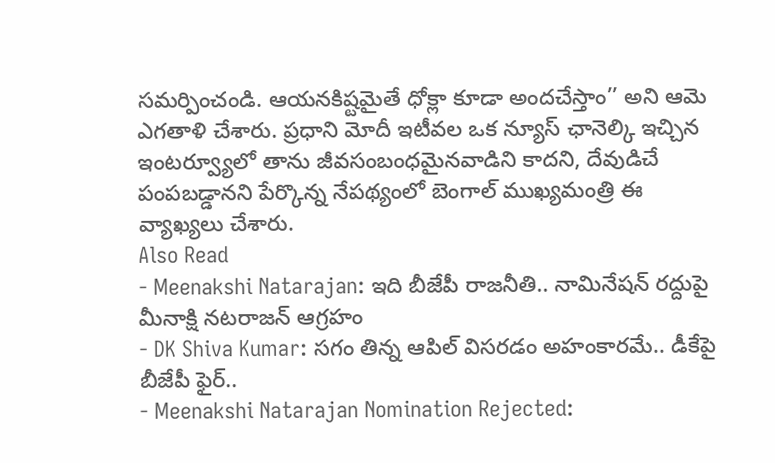సమర్పించండి. ఆయనకిష్టమైతే ధోక్లా కూడా అందచేస్తాం’’ అని ఆమె ఎగతాళి చేశారు. ప్రధాని మోదీ ఇటీవల ఒక న్యూస్ ఛానెల్కి ఇచ్చిన ఇంటర్వ్యూలో తాను జీవసంబంధమైనవాడిని కాదని, దేవుడిచే పంపబడ్డానని పేర్కొన్న నేపథ్యంలో బెంగాల్ ముఖ్యమంత్రి ఈ వ్యాఖ్యలు చేశారు.
Also Read
- Meenakshi Natarajan: ఇది బీజేపీ రాజనీతి.. నామినేషన్ రద్దుపై మీనాక్షి నటరాజన్ ఆగ్రహం
- DK Shiva Kumar: సగం తిన్న ఆపిల్ విసరడం అహంకారమే.. డీకేపై బీజేపీ ఫైర్..
- Meenakshi Natarajan Nomination Rejected: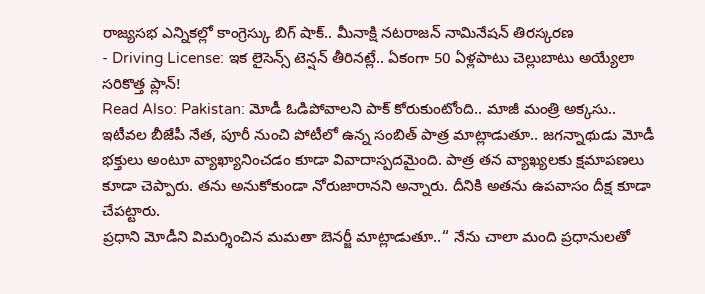రాజ్యసభ ఎన్నికల్లో కాంగ్రెస్కు బిగ్ షాక్.. మీనాక్షి నటరాజన్ నామినేషన్ తిరస్కరణ
- Driving License: ఇక లైసెన్స్ టెన్షన్ తీరినట్లే.. ఏకంగా 50 ఏళ్లపాటు చెల్లుబాటు అయ్యేలా సరికొత్త ప్లాన్!
Read Also: Pakistan: మోడీ ఓడిపోవాలని పాక్ కోరుకుంటోంది.. మాజీ మంత్రి అక్కసు..
ఇటీవల బీజేపీ నేత, పూరీ నుంచి పోటీలో ఉన్న సంబిత్ పాత్ర మాట్లాడుతూ.. జగన్నాథుడు మోడీ భక్తులు అంటూ వ్యాఖ్యానించడం కూడా వివాదాస్పదమైంది. పాత్ర తన వ్యాఖ్యలకు క్షమాపణలు కూడా చెప్పారు. తను అనుకోకుండా నోరుజారానని అన్నారు. దీనికి అతను ఉపవాసం దీక్ష కూడా చేపట్టారు.
ప్రధాని మోడీని విమర్శించిన మమతా బెనర్జీ మాట్లాడుతూ..‘‘ నేను చాలా మంది ప్రధానులతో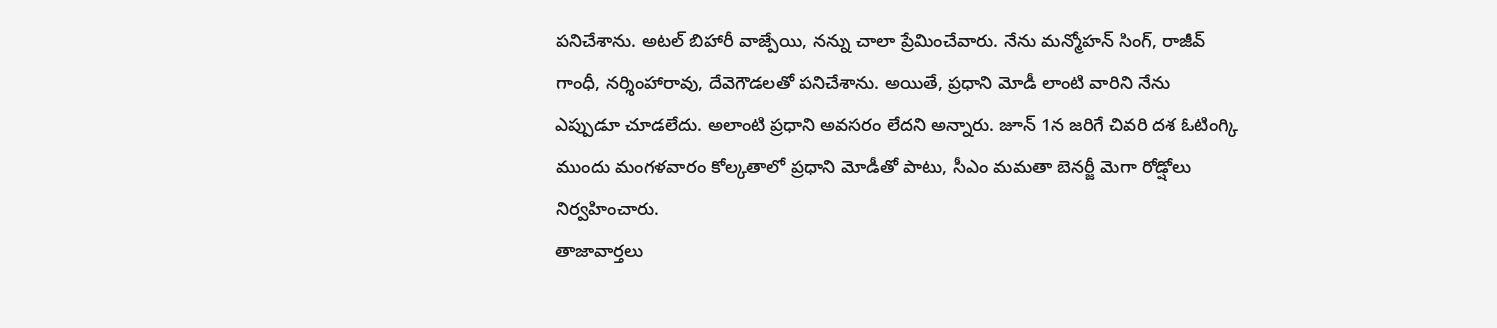పనిచేశాను. అటల్ బిహారీ వాజ్పేయి, నన్ను చాలా ప్రేమించేవారు. నేను మన్మోహన్ సింగ్, రాజీవ్ గాంధీ, నర్శింహారావు, దేవెగౌడలతో పనిచేశాను. అయితే, ప్రధాని మోడీ లాంటి వారిని నేను ఎప్పుడూ చూడలేదు. అలాంటి ప్రధాని అవసరం లేదని అన్నారు. జూన్ 1న జరిగే చివరి దశ ఓటింగ్కి ముందు మంగళవారం కోల్కతాలో ప్రధాని మోడీతో పాటు, సీఎం మమతా బెనర్జీ మెగా రోడ్షోలు నిర్వహించారు.
తాజావార్తలు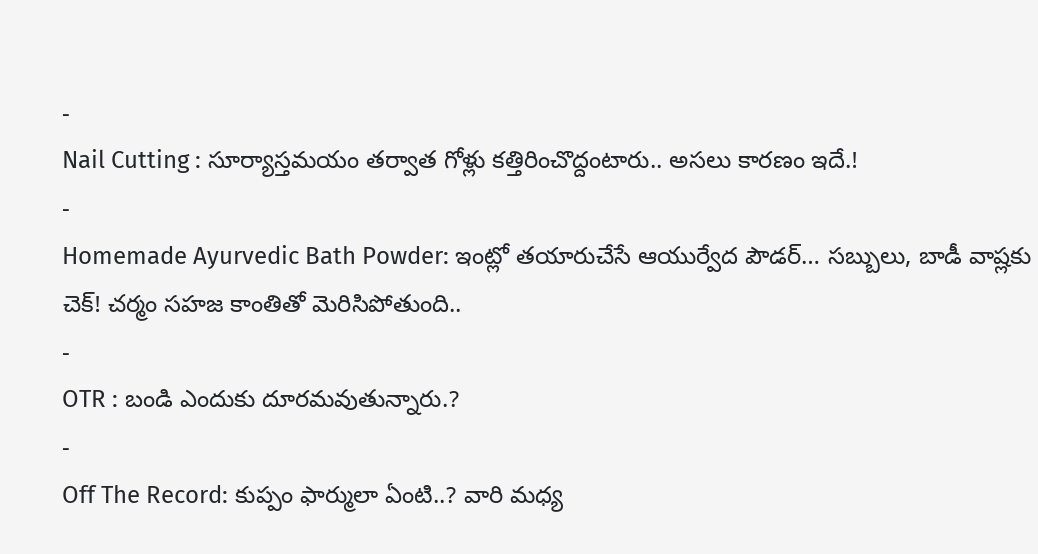-
Nail Cutting : సూర్యాస్తమయం తర్వాత గోళ్లు కత్తిరించొద్దంటారు.. అసలు కారణం ఇదే.!
-
Homemade Ayurvedic Bath Powder: ఇంట్లో తయారుచేసే ఆయుర్వేద పౌడర్… సబ్బులు, బాడీ వాష్లకు చెక్! చర్మం సహజ కాంతితో మెరిసిపోతుంది..
-
OTR : బండి ఎందుకు దూరమవుతున్నారు.?
-
Off The Record: కుప్పం ఫార్ములా ఏంటి..? వారి మధ్య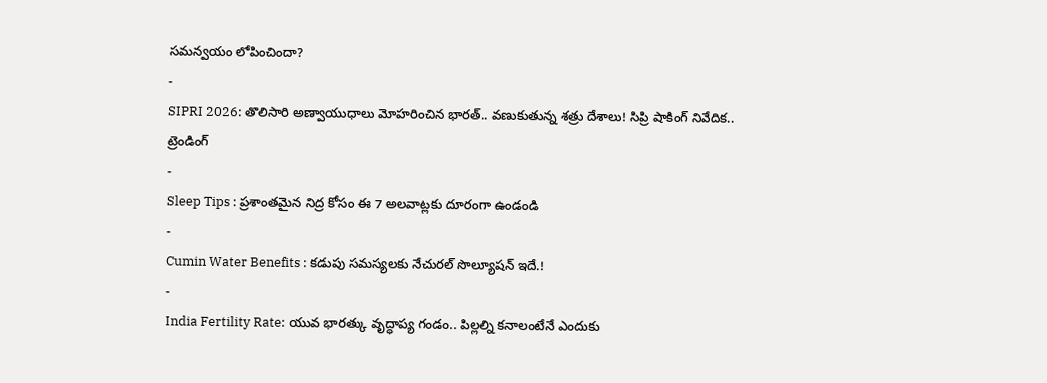సమన్వయం లోపించిందా?
-
SIPRI 2026: తొలిసారి అణ్వాయుధాలు మోహరించిన భారత్.. వణుకుతున్న శత్రు దేశాలు! సిప్రి షాకింగ్ నివేదిక..
ట్రెండింగ్
-
Sleep Tips : ప్రశాంతమైన నిద్ర కోసం ఈ 7 అలవాట్లకు దూరంగా ఉండండి
-
Cumin Water Benefits : కడుపు సమస్యలకు నేచురల్ సొల్యూషన్ ఇదే.!
-
India Fertility Rate: యువ భారత్కు వృద్ధాప్య గండం.. పిల్లల్ని కనాలంటేనే ఎందుకు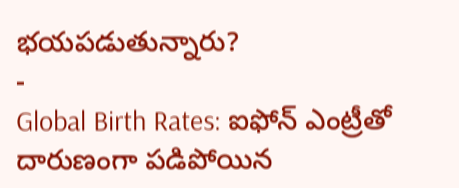భయపడుతున్నారు?
-
Global Birth Rates: ఐఫోన్ ఎంట్రీతో దారుణంగా పడిపోయిన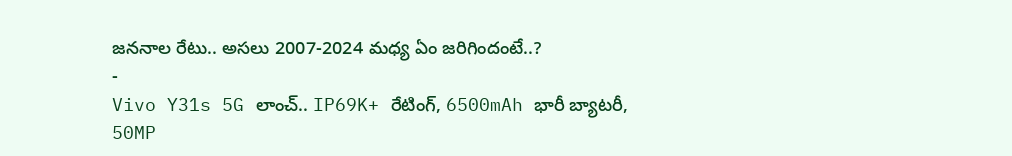జననాల రేటు.. అసలు 2007-2024 మధ్య ఏం జరిగిందంటే..?
-
Vivo Y31s 5G లాంచ్.. IP69K+ రేటింగ్, 6500mAh భారీ బ్యాటరీ, 50MP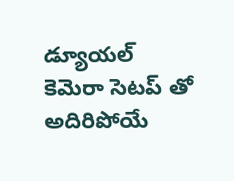డ్యూయల్ కెమెరా సెటప్ తో అదిరిపోయే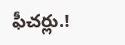ఫీచర్లు.!